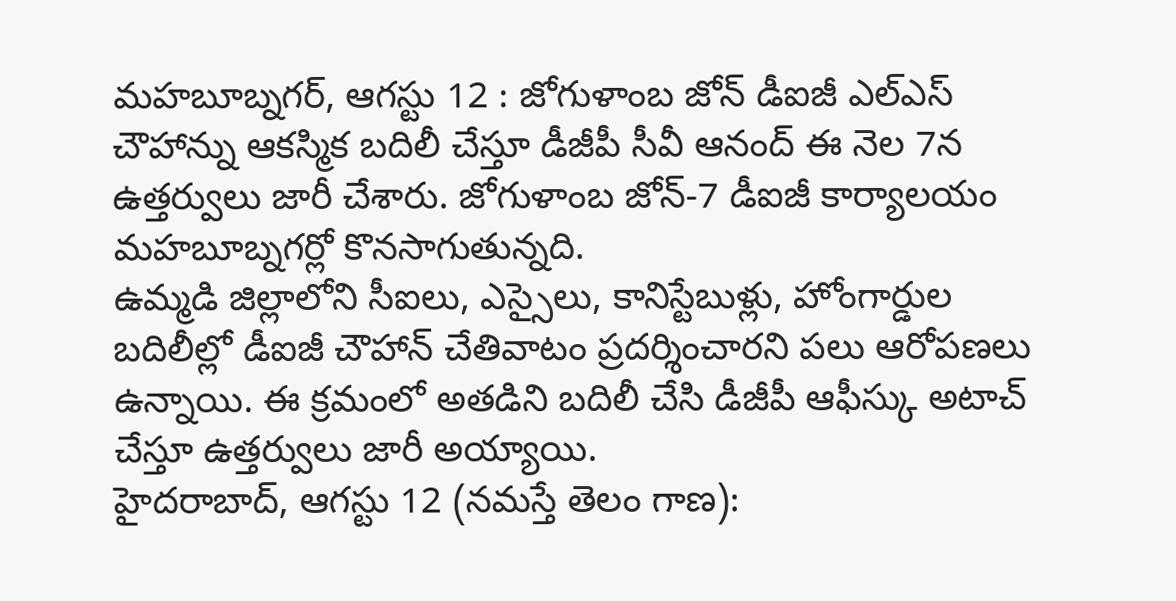మహబూబ్నగర్, ఆగస్టు 12 : జోగుళాంబ జోన్ డీఐజీ ఎల్ఎస్ చౌహాన్ను ఆకస్మిక బదిలీ చేస్తూ డీజీపీ సీవీ ఆనంద్ ఈ నెల 7న ఉత్తర్వులు జారీ చేశారు. జోగుళాంబ జోన్-7 డీఐజీ కార్యాలయం మహబూబ్నగర్లో కొనసాగుతున్నది.
ఉమ్మడి జిల్లాలోని సీఐలు, ఎస్సైలు, కానిస్టేబుళ్లు, హోంగార్డుల బదిలీల్లో డీఐజీ చౌహాన్ చేతివాటం ప్రదర్శించారని పలు ఆరోపణలు ఉన్నాయి. ఈ క్రమంలో అతడిని బదిలీ చేసి డీజీపీ ఆఫీస్కు అటాచ్ చేస్తూ ఉత్తర్వులు జారీ అయ్యాయి.
హైదరాబాద్, ఆగస్టు 12 (నమస్తే తెలం గాణ):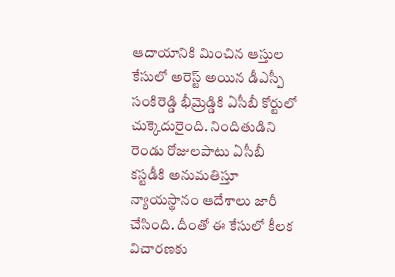ఆదాయానికి మించిన ఆస్తుల కేసులో అరెస్ట్ అయిన డీఎస్పీ సంకిరెడ్డి భీమ్రెడ్డికి ఏసీబీ కోర్టులో చుక్కెదురైంది. నిందితుడిని రెండు రోజులపాటు ఏసీబీ కస్టడీకి అనుమతిస్తూ న్యాయస్థానం ఆదేశాలు జారీ చేసింది. దీంతో ఈ కేసులో కీలక విచారణకు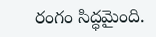రంగం సిద్ధమైంది.